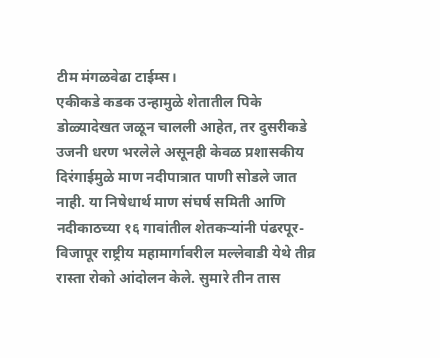टीम मंगळवेढा टाईम्स।
एकीकडे कडक उन्हामुळे शेतातील पिके डोळ्यादेखत जळून चालली आहेत, तर दुसरीकडे उजनी धरण भरलेले असूनही केवळ प्रशासकीय दिरंगाईमुळे माण नदीपात्रात पाणी सोडले जात नाही. या निषेधार्थ माण संघर्ष समिती आणि नदीकाठच्या १६ गावांतील शेतकऱ्यांनी पंढरपूर-विजापूर राष्ट्रीय महामार्गावरील मल्लेवाडी येथे तीव्र रास्ता रोको आंदोलन केले. सुमारे तीन तास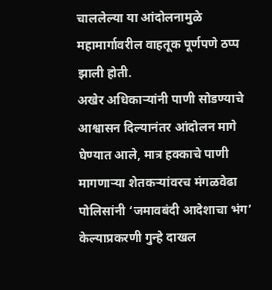चाललेल्या या आंदोलनामुळे महामार्गावरील वाहतूक पूर्णपणे ठप्प झाली होती.
अखेर अधिकाऱ्यांनी पाणी सोडण्याचे आश्वासन दिल्यानंतर आंदोलन मागे घेण्यात आले, मात्र हक्काचे पाणी मागणाऱ्या शेतकऱ्यांवरच मंगळवेढा पोलिसांनी ‘जमावबंदी आदेशाचा भंग’ केल्याप्रकरणी गुन्हे दाखल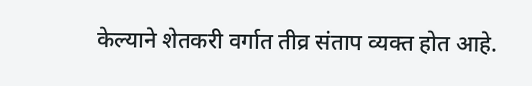केल्याने शेतकरी वर्गात तीव्र संताप व्यक्त होत आहे.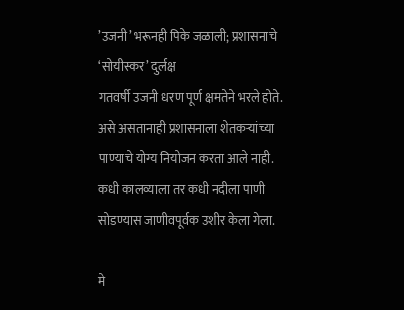’उजनी’ भरूनही पिके जळाली; प्रशासनाचे ‘सोयीस्कर’ दुर्लक्ष
गतवर्षी उजनी धरण पूर्ण क्षमतेने भरले होते. असे असतानाही प्रशासनाला शेतकऱ्यांच्या पाण्याचे योग्य नियोजन करता आले नाही. कधी कालव्याला तर कधी नदीला पाणी सोडण्यास जाणीवपूर्वक उशीर केला गेला.

मे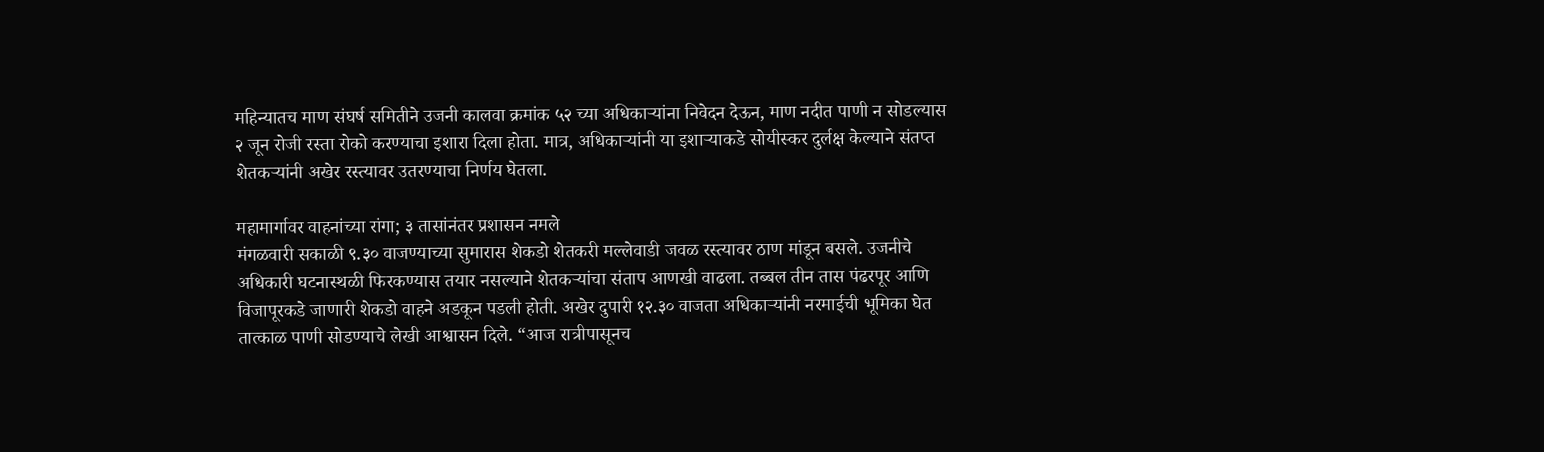महिन्यातच माण संघर्ष समितीने उजनी कालवा क्रमांक ५२ च्या अधिकाऱ्यांना निवेदन देऊन, माण नदीत पाणी न सोडल्यास २ जून रोजी रस्ता रोको करण्याचा इशारा दिला होता. मात्र, अधिकाऱ्यांनी या इशाऱ्याकडे सोयीस्कर दुर्लक्ष केल्याने संतप्त शेतकऱ्यांनी अखेर रस्त्यावर उतरण्याचा निर्णय घेतला.

महामार्गावर वाहनांच्या रांगा; ३ तासांनंतर प्रशासन नमले
मंगळवारी सकाळी ९.३० वाजण्याच्या सुमारास शेकडो शेतकरी मल्लेवाडी जवळ रस्त्यावर ठाण मांडून बसले. उजनीचे अधिकारी घटनास्थळी फिरकण्यास तयार नसल्याने शेतकऱ्यांचा संताप आणखी वाढला. तब्बल तीन तास पंढरपूर आणि विजापूरकडे जाणारी शेकडो वाहने अडकून पडली होती. अखेर दुपारी १२.३० वाजता अधिकाऱ्यांनी नरमाईची भूमिका घेत तात्काळ पाणी सोडण्याचे लेखी आश्वासन दिले. “आज रात्रीपासूनच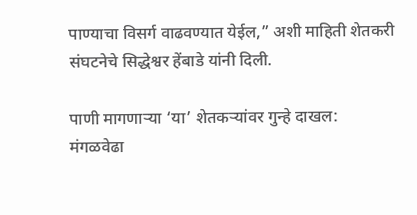पाण्याचा विसर्ग वाढवण्यात येईल,” अशी माहिती शेतकरी संघटनेचे सिद्धेश्वर हेंबाडे यांनी दिली.

पाणी मागणाऱ्या ‘या’ शेतकऱ्यांवर गुन्हे दाखल:
मंगळवेढा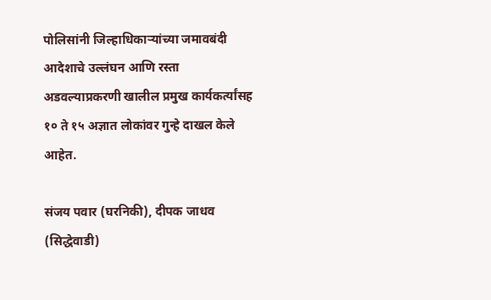पोलिसांनी जिल्हाधिकाऱ्यांच्या जमावबंदी आदेशाचे उल्लंघन आणि रस्ता अडवल्याप्रकरणी खालील प्रमुख कार्यकर्त्यांसह १० ते १५ अज्ञात लोकांवर गुन्हे दाखल केले आहेत.

संजय पवार (घरनिकी), दीपक जाधव (सिद्धेवाडी)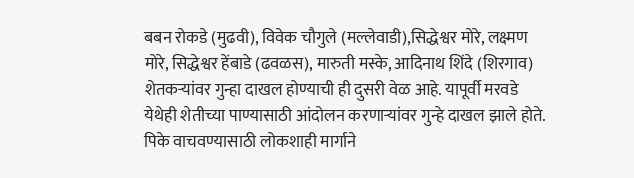बबन रोकडे (मुढवी), विवेक चौगुले (मल्लेवाडी),सिद्धेश्वर मोरे, लक्ष्मण मोरे, सिद्धेश्वर हेंबाडे (ढवळस), मारुती मस्के, आदिनाथ शिंदे (शिरगाव)
शेतकऱ्यांवर गुन्हा दाखल होण्याची ही दुसरी वेळ आहे. यापूर्वी मरवडे येथेही शेतीच्या पाण्यासाठी आंदोलन करणाऱ्यांवर गुन्हे दाखल झाले होते. पिके वाचवण्यासाठी लोकशाही मार्गाने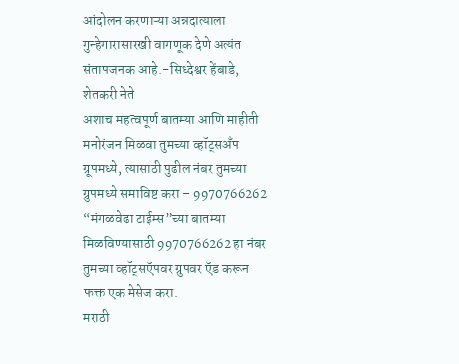आंदोलन करणाऱ्या अन्नदात्याला गुन्हेगारासारखी वागणूक देणे अत्यंत संतापजनक आहे.-सिध्देश्वर हेंबाडे, शेतकरी नेते
अशाच महत्वपूर्ण बातम्या आणि माहीती मनोरंजन मिळवा तुमच्या व्हॉट्सअँप ग्रूपमध्ये, त्यासाठी पुढील नंबर तुमच्या ग्रुपमध्ये समाविष्ट करा – 9970766262
“मंगळवेढा टाईम्स”च्या बातम्या मिळविण्यासाठी 9970766262 हा नंबर तुमच्या व्हॉट्सऍपवर ग्रुपवर ऍड करून फक्त एक मेसेज करा.
मराठी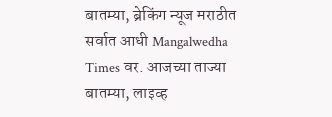बातम्या, ब्रेकिंग न्यूज मराठीत सर्वात आधी Mangalwedha Times वर. आजच्या ताज्या बातम्या, लाइव्ह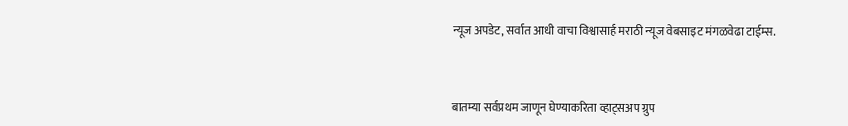न्यूज अपडेट, सर्वात आधी वाचा विश्वासार्ह मराठी न्यूज वेबसाइट मंगळवेढा टाईम्स.



बातम्या सर्वप्रथम जाणून घेण्याकरिता व्हाट्सअप ग्रुप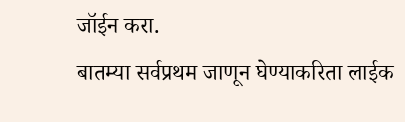जॉईन करा.
बातम्या सर्वप्रथम जाणून घेण्याकरिता लाईक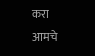करा आमचे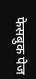फेसबुक पेज